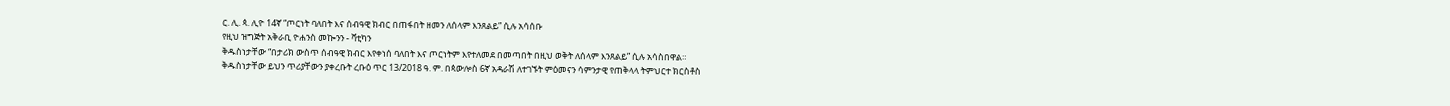ር. ሊ. ጳ. ሊዮ 14ኛ “ጦርነት ባለበት እና ሰብዓዊ ክብር በጠፋበት ዘመን ለሰላም እንጸልይ” ሲሉ አሳሰቡ
የዚህ ዝግጅት አቅራቢ ዮሐንስ መኰንን - ቫቲካን
ቅዱስነታቸው “በታሪክ ውስጥ ሰብዓዊ ክብር እየቀነሰ ባለበት እና ጦርነትም እየተለመደ በመጣበት በዚህ ወቅት ለሰላም እንጸልይ” ሲሉ አሳስበዋል።
ቅዱስነታቸው ይህን ጥሪያቸውን ያቀረቡት ረቡዕ ጥር 13/2018 ዓ. ም. በጳውሎስ 6ኛ አዳራሽ ለተገኙት ምዕመናን ሳምንታዊ የጠቅላላ ትምህርተ ክርስቶስ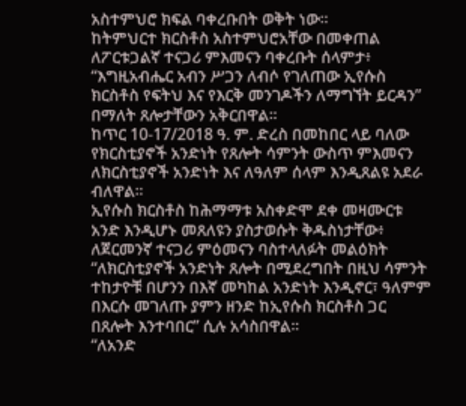አስተምህሮ ክፍል ባቀረቡበት ወቅት ነው።
ከትምህርተ ክርስቶስ አስተምህሮአቸው በመቀጠል ለፖርቱጋልኛ ተናጋሪ ምእመናን ባቀረቡት ሰላምታ፥ “እግዚአብሔር አብን ሥጋን ለብሶ የገለጠው ኢየሱስ ክርስቶስ የፍትህ እና የእርቅ መንገዶችን ለማግኘት ይርዳን” በማለት ጸሎታቸውን አቅርበዋል።
ከጥር 10-17/2018 ዓ. ም. ድረስ በመከበር ላይ ባለው የክርስቲያኖች አንድነት የጸሎት ሳምንት ውስጥ ምእመናን ለክርስቲያኖች አንድነት እና ለዓለም ሰላም እንዲጸልዩ አደራ ብለዋል።
ኢየሱስ ክርስቶስ ከሕማማቱ አስቀድሞ ደቀ መዛሙርቱ አንድ እንዲሆኑ መጸለዩን ያስታወሱት ቅዱስነታቸው፥ ለጀርመንኛ ተናጋሪ ምዕመናን ባስተላለፉት መልዕክት “ለክርስቲያኖች አንድነት ጸሎት በሚደረግበት በዚህ ሳምንት ተከታዮቹ በሆንን በእኛ መካከል አንድነት እንዲኖር፣ ዓለምም በእርሱ መገለጡ ያምን ዘንድ ከኢየሱስ ክርስቶስ ጋር በጸሎት እንተባበር” ሲሉ አሳስበዋል።
“ለአንድ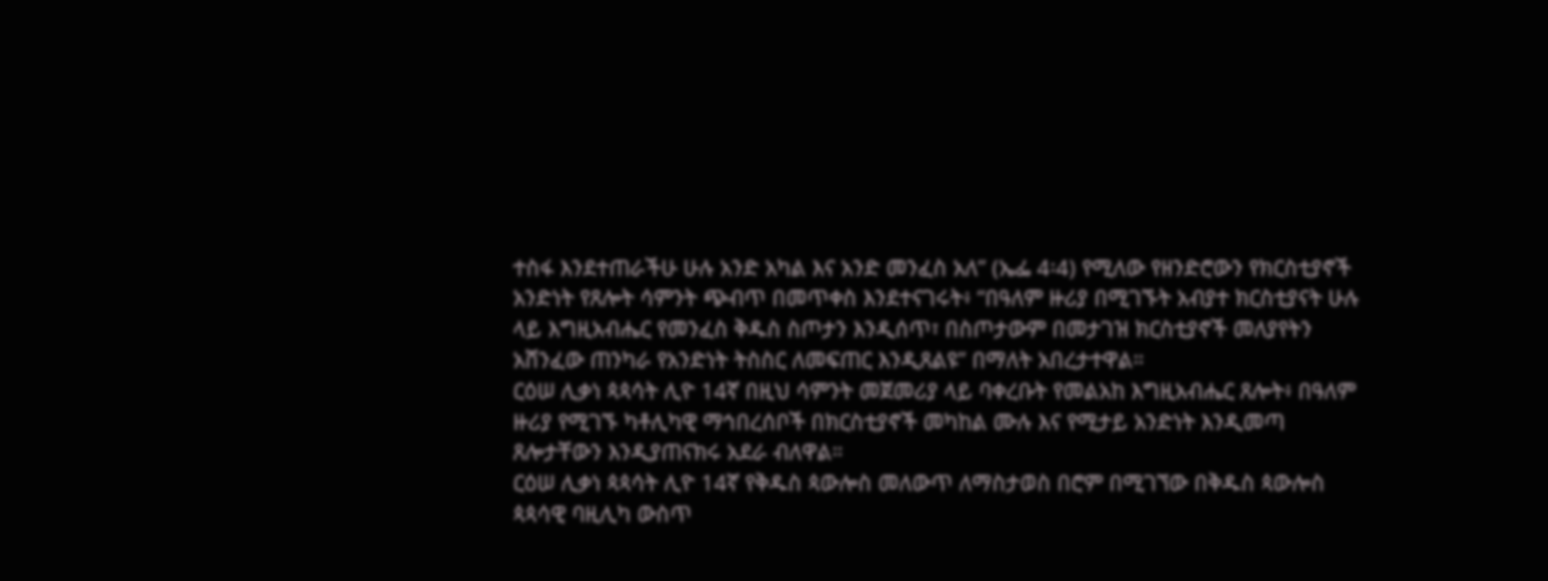ተስፋ እንደተጠራችሁ ሁሉ አንድ አካል እና አንድ መንፈስ አለ” (ኤፌ 4፡4) የሚለው የዘንድሮውን የክርስቲያኖች አንድነት የጸሎት ሳምንት ጭብጥ በመጥቀስ እንደተናገሩት፥ “በዓለም ዙሪያ በሚገኙት አብያተ ክርስቲያናት ሁሉ ላይ እግዚአብሔር የመንፈስ ቅዱስ ስጦታን እንዲሰጥ፣ በስጦታውም በመታገዝ ክርስቲያኖች መለያየትን አሸንፈው ጠንካራ የአንድነት ትስስር ለመፍጠር እንዲጸልዩ” በማለት አበረታተዋል።
ርዕሠ ሊቃነ ጳጳሳት ሊዮ 14ኛ በዚህ ሳምንት መጀመሪያ ላይ ባቀረቡት የመልአከ እግዚአብሔር ጸሎት፥ በዓለም ዙሪያ የሚገኙ ካቶሊካዊ ማኅበረሰቦች በክርስቲያኖች መካከል ሙሉ እና የሚታይ አንድነት እንዲመጣ ጸሎታቸውን እንዲያጠናክሩ አደራ ብለዋል።
ርዕሠ ሊቃነ ጳጳሳት ሊዮ 14ኛ የቅዱስ ጳውሎስ መለውጥ ለማስታወስ በሮም በሚገኘው በቅዱስ ጳውሎስ ጳጳሳዊ ባዚሊካ ውስጥ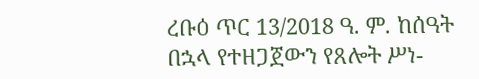ረቡዕ ጥር 13/2018 ዓ. ም. ከሰዓት በኋላ የተዘጋጀውን የጸሎት ሥነ-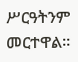ሥርዓትንም መርተዋል።